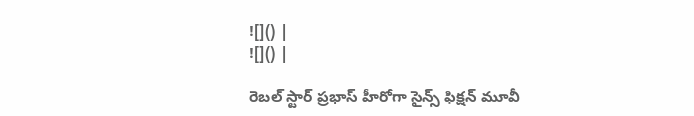![]() |
![]() |

రెబల్ స్టార్ ప్రభాస్ హీరోగా సైన్స్ ఫిక్షన్ మూవీ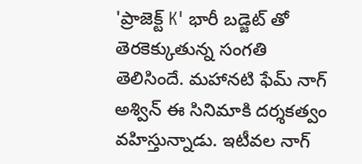'ప్రాజెక్ట్ K' భారీ బడ్జెట్ తో తెరకెక్కుతున్న సంగతి తెలిసిందే. మహానటి ఫేమ్ నాగ్ అశ్విన్ ఈ సినిమాకి దర్శకత్వం వహిస్తున్నాడు. ఇటీవల నాగ్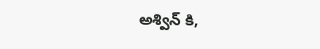అశ్విన్ కి,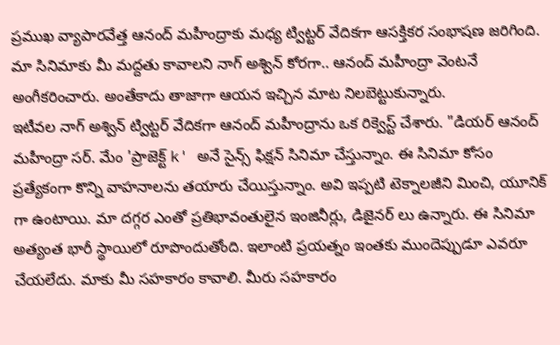ప్రముఖ వ్యాపారవేత్త ఆనంద్ మహీంద్రాకు మధ్య ట్విట్టర్ వేదికగా ఆసక్తికర సంభాషణ జరిగింది. మా సినిమాకు మీ మద్దతు కావాలని నాగ్ అశ్విన్ కోరగా.. ఆనంద్ మహీంద్రా వెంటనే అంగీకరించారు. అంతేకాదు తాజాగా ఆయన ఇచ్చిన మాట నిలబెట్టుకున్నారు.
ఇటీవల నాగ్ అశ్విన్ ట్విట్టర్ వేదికగా ఆనంద్ మహీంద్రాను ఒక రిక్వెస్ట్ చేశారు. "డియర్ ఆనంద్ మహీంద్రా సర్. మేం 'ప్రాజెక్ట్ k' అనే సైన్స్ ఫిక్షన్ సినిమా చేస్తున్నాం. ఈ సినిమా కోసం ప్రత్యేకంగా కొన్ని వాహనాలను తయారు చేయిస్తున్నాం. అవి ఇప్పటి టెక్నాలజీని మించి, యూనిక్ గా ఉంటాయి. మా దగ్గర ఎంతో ప్రతిభావంతులైన ఇంజినీర్లు, డిజైనర్ లు ఉన్నారు. ఈ సినిమా అత్యంత భారీ స్థాయిలో రూపొందుతోంది. ఇలాంటి ప్రయత్నం ఇంతకు ముందెప్పుడూ ఎవరూ చేయలేదు. మాకు మీ సహకారం కావాలి. మీరు సహకారం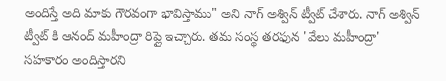అందిస్తే అది మాకు గౌరవంగా భావిస్తాము" అని నాగ్ అశ్విన్ ట్వీట్ చేశారు. నాగ్ అశ్విన్ ట్వీట్ కి ఆనంద్ మహీంద్రా రిప్లై ఇచ్చారు. తమ సంస్థ తరఫున 'వేలు మహీంద్రా' సహకారం అందిస్తారని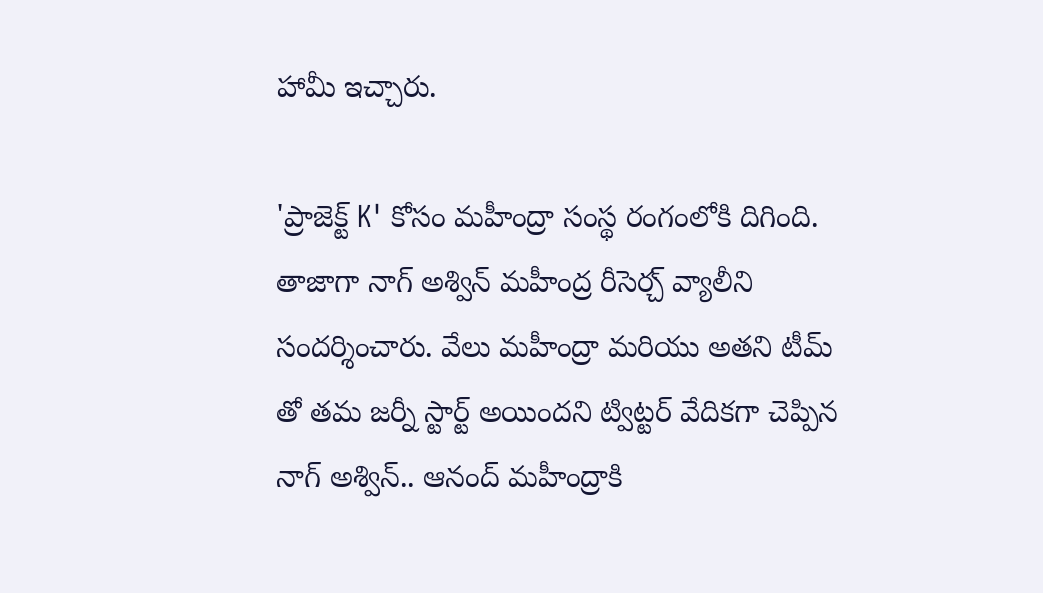హామీ ఇచ్చారు.

'ప్రాజెక్ట్ K' కోసం మహీంద్రా సంస్థ రంగంలోకి దిగింది. తాజాగా నాగ్ అశ్విన్ మహీంద్ర రీసెర్చ్ వ్యాలీని సందర్శించారు. వేలు మహీంద్రా మరియు అతని టీమ్ తో తమ జర్నీ స్టార్ట్ అయిందని ట్విట్టర్ వేదికగా చెప్పిన నాగ్ అశ్విన్.. ఆనంద్ మహీంద్రాకి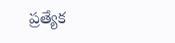ప్రత్యేక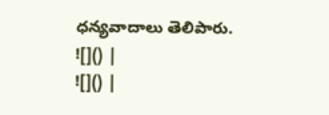ధన్యవాదాలు తెలిపారు.
![]() |
![]() |